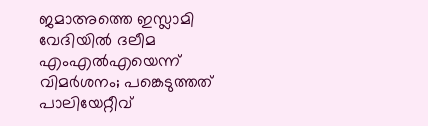ജമാഅത്തെ ഇസ്ലാമി വേദിയില്‍ ദലീമ എംഎല്‍എയെന്ന് വിമര്‍ശനം; പങ്കെടുത്തത് പാലിയേറ്റീവ്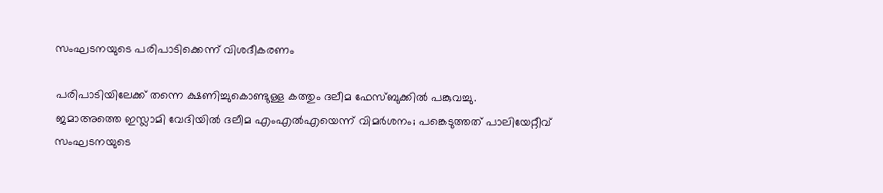സംഘടനയുടെ പരിപാടിക്കെന്ന് വിശദീകരണം

പരിപാടിയിലേക്ക് തന്നെ ക്ഷണിച്ചുകൊണ്ടുള്ള കത്തും ദലീമ ഫേസ്ബുക്കില്‍ പങ്കുവച്ചു.
ജമാഅത്തെ ഇസ്ലാമി വേദിയില്‍ ദലീമ എംഎല്‍എയെന്ന് വിമര്‍ശനം; പങ്കെടുത്തത് പാലിയേറ്റീവ് സംഘടനയുടെ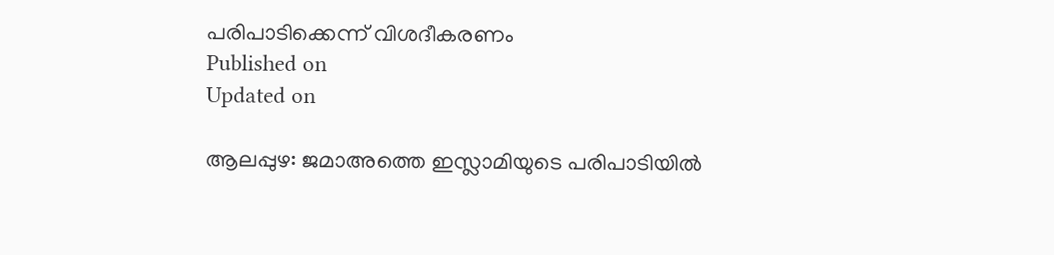പരിപാടിക്കെന്ന് വിശദീകരണം
Published on
Updated on

ആലപ്പുഴ: ജമാഅത്തെ ഇസ്ലാമിയുടെ പരിപാടിയില്‍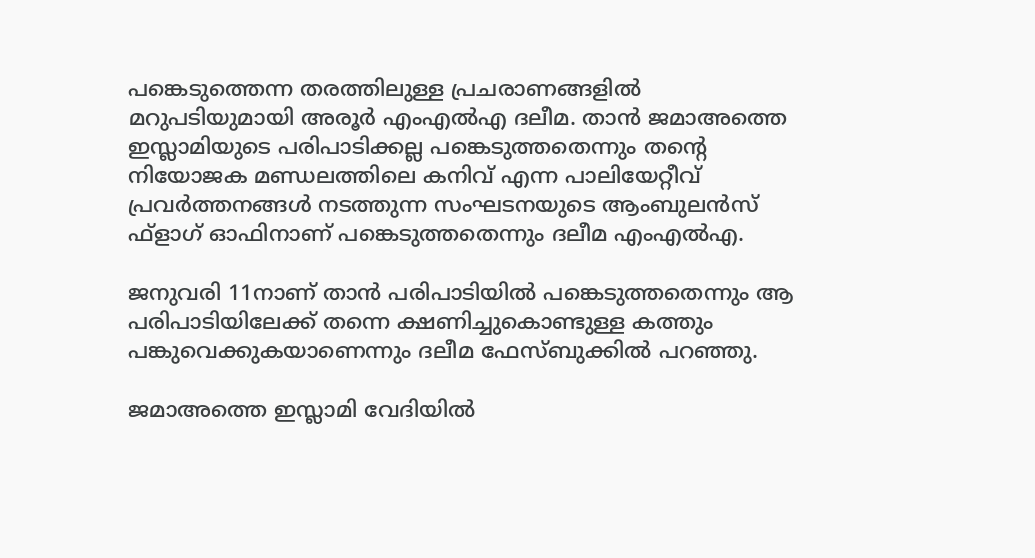പങ്കെടുത്തെന്ന തരത്തിലുള്ള പ്രചരാണങ്ങളില്‍ മറുപടിയുമായി അരൂര്‍ എംഎല്‍എ ദലീമ. താന്‍ ജമാഅത്തെ ഇസ്ലാമിയുടെ പരിപാടിക്കല്ല പങ്കെടുത്തതെന്നും തന്റെ നിയോജക മണ്ഡലത്തിലെ കനിവ് എന്ന പാലിയേറ്റീവ് പ്രവര്‍ത്തനങ്ങള്‍ നടത്തുന്ന സംഘടനയുടെ ആംബുലന്‍സ് ഫ്‌ളാഗ് ഓഫിനാണ് പങ്കെടുത്തതെന്നും ദലീമ എംഎല്‍എ.

ജനുവരി 11നാണ് താന്‍ പരിപാടിയില്‍ പങ്കെടുത്തതെന്നും ആ പരിപാടിയിലേക്ക് തന്നെ ക്ഷണിച്ചുകൊണ്ടുള്ള കത്തും പങ്കുവെക്കുകയാണെന്നും ദലീമ ഫേസ്ബുക്കില്‍ പറഞ്ഞു.

ജമാഅത്തെ ഇസ്ലാമി വേദിയില്‍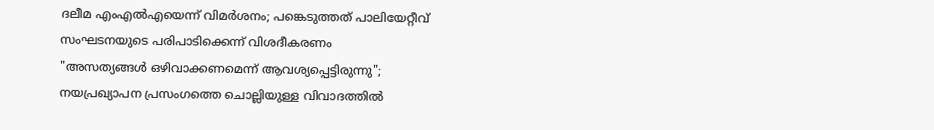ദലീമ എംഎല്‍എയെന്ന് വിമര്‍ശനം; പങ്കെടുത്തത് പാലിയേറ്റീവ് സംഘടനയുടെ പരിപാടിക്കെന്ന് വിശദീകരണം
"അസത്യങ്ങൾ ഒഴിവാക്കണമെന്ന് ആവശ്യപ്പെട്ടിരുന്നു"; നയപ്രഖ്യാപന പ്രസംഗത്തെ ചൊല്ലിയുള്ള വിവാദത്തിൽ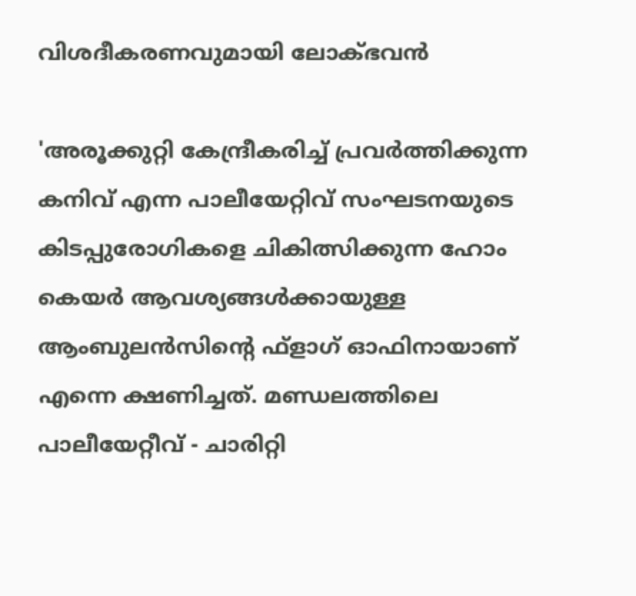വിശദീകരണവുമായി ലോക്ഭവൻ

'അരൂക്കുറ്റി കേന്ദ്രീകരിച്ച് പ്രവര്‍ത്തിക്കുന്ന കനിവ് എന്ന പാലീയേറ്റിവ് സംഘടനയുടെ കിടപ്പുരോഗികളെ ചികിത്സിക്കുന്ന ഹോം കെയര്‍ ആവശ്യങ്ങള്‍ക്കായുള്ള ആംബുലന്‍സിന്റെ ഫ്‌ളാഗ് ഓഫിനായാണ് എന്നെ ക്ഷണിച്ചത്. മണ്ഡലത്തിലെ പാലീയേറ്റീവ് - ചാരിറ്റി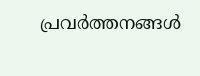പ്രവര്‍ത്തനങ്ങള്‍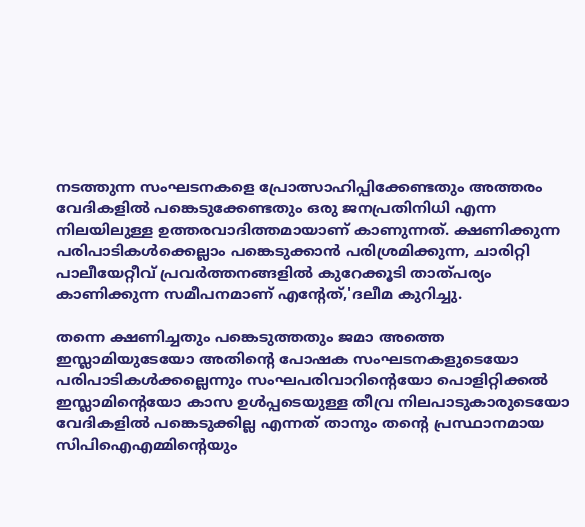നടത്തുന്ന സംഘടനകളെ പ്രോത്സാഹിപ്പിക്കേണ്ടതും അത്തരം വേദികളില്‍ പങ്കെടുക്കേണ്ടതും ഒരു ജനപ്രതിനിധി എന്ന നിലയിലുള്ള ഉത്തരവാദിത്തമായാണ് കാണുന്നത്. ക്ഷണിക്കുന്ന പരിപാടികള്‍ക്കെല്ലാം പങ്കെടുക്കാന്‍ പരിശ്രമിക്കുന്ന, ചാരിറ്റി പാലീയേറ്റീവ് പ്രവര്‍ത്തനങ്ങളില്‍ കുറേക്കൂടി താത്പര്യം കാണിക്കുന്ന സമീപനമാണ് എന്റേത്,'ദലീമ കുറിച്ചു.

തന്നെ ക്ഷണിച്ചതും പങ്കെടുത്തതും ജമാ അത്തെ ഇസ്ലാമിയുടേയോ അതിന്റെ പോഷക സംഘടനകളുടെയോ പരിപാടികള്‍ക്കല്ലെന്നും സംഘപരിവാറിന്റെയോ പൊളിറ്റിക്കല്‍ ഇസ്ലാമിന്റെയോ കാസ ഉള്‍പ്പടെയുള്ള തീവ്ര നിലപാടുകാരുടെയോ വേദികളില്‍ പങ്കെടുക്കില്ല എന്നത് താനും തന്റെ പ്രസ്ഥാനമായ സിപിഐഎമ്മിന്റെയും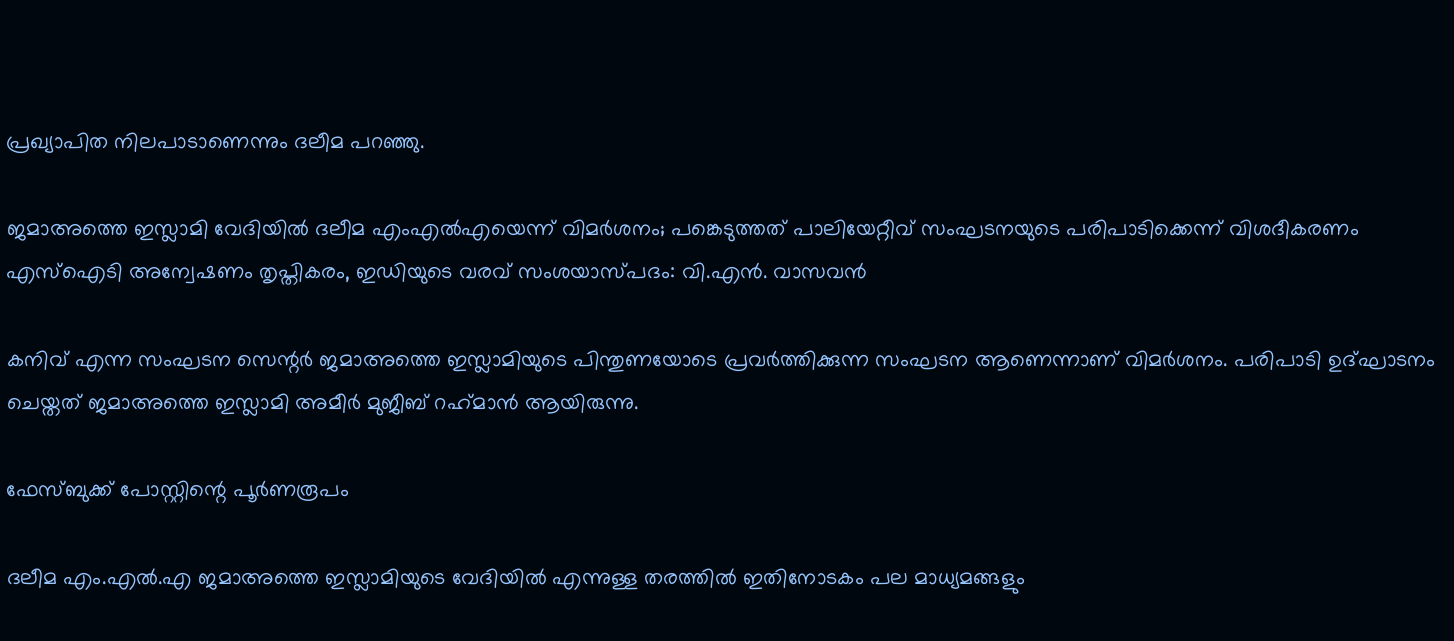പ്രഖ്യാപിത നിലപാടാണെന്നും ദലീമ പറഞ്ഞു.

ജമാഅത്തെ ഇസ്ലാമി വേദിയില്‍ ദലീമ എംഎല്‍എയെന്ന് വിമര്‍ശനം; പങ്കെടുത്തത് പാലിയേറ്റീവ് സംഘടനയുടെ പരിപാടിക്കെന്ന് വിശദീകരണം
എസ്ഐടി അന്വേഷണം തൃപ്തികരം, ഇഡിയുടെ വരവ് സംശയാസ്പദം: വി.എൻ. വാസവൻ

കനിവ് എന്ന സംഘടന സെന്റര്‍ ജമാഅത്തെ ഇസ്ലാമിയുടെ പിന്തുണയോടെ പ്രവര്‍ത്തിക്കുന്ന സംഘടന ആണെന്നാണ് വിമര്‍ശനം. പരിപാടി ഉദ്ഘാടനം ചെയ്തത് ജമാഅത്തെ ഇസ്ലാമി അമീര്‍ മുജീബ് റഹ്‌മാന്‍ ആയിരുന്നു.

ഫേസ്ബുക്ക് പോസ്റ്റിന്റെ പൂര്‍ണരൂപം

ദലീമ എം.എല്‍.എ ജമാഅത്തെ ഇസ്ലാമിയുടെ വേദിയില്‍ എന്നുള്ള തരത്തില്‍ ഇതിനോടകം പല മാധ്യമങ്ങളും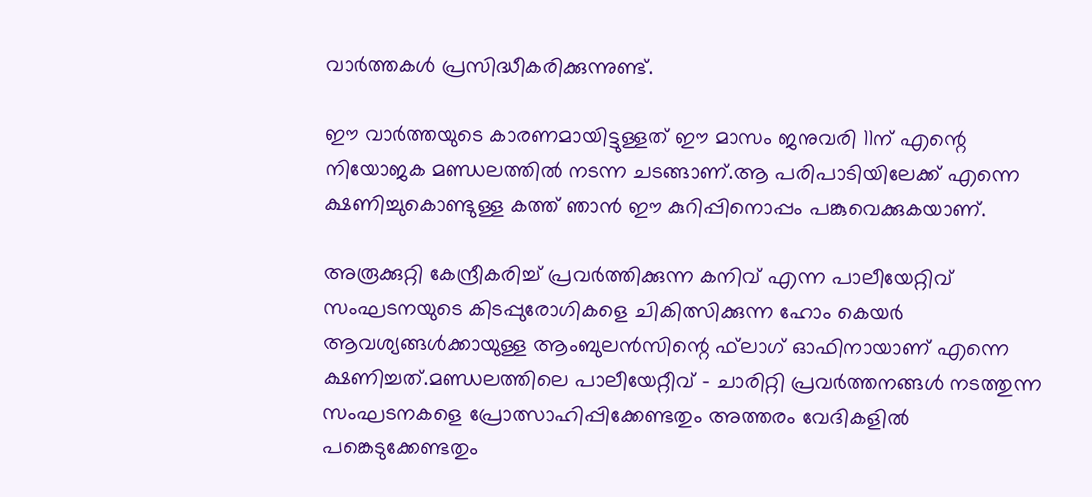വാര്‍ത്തകള്‍ പ്രസിദ്ധീകരിക്കുന്നുണ്ട്.

ഈ വാര്‍ത്തയുടെ കാരണമായിട്ടുള്ളത് ഈ മാസം ജനുവരി 11ന് എന്റെ നിയോജക മണ്ഡലത്തില്‍ നടന്ന ചടങ്ങാണ്.ആ പരിപാടിയിലേക്ക് എന്നെ ക്ഷണിച്ചുകൊണ്ടുള്ള കത്ത് ഞാന്‍ ഈ കുറിപ്പിനൊപ്പം പങ്കുവെക്കുകയാണ്.

അരൂക്കുറ്റി കേന്ദ്രീകരിച്ച് പ്രവര്‍ത്തിക്കുന്ന കനിവ് എന്ന പാലീയേറ്റിവ് സംഘടനയുടെ കിടപ്പുരോഗികളെ ചികിത്സിക്കുന്ന ഹോം കെയര്‍ ആവശ്യങ്ങള്‍ക്കായുള്ള ആംബുലന്‍സിന്റെ ഫ്‌ലാഗ് ഓഫിനായാണ് എന്നെ ക്ഷണിച്ചത്.മണ്ഡലത്തിലെ പാലീയേറ്റീവ് - ചാരിറ്റി പ്രവര്‍ത്തനങ്ങള്‍ നടത്തുന്ന സംഘടനകളെ പ്രോത്സാഹിപ്പിക്കേണ്ടതും അത്തരം വേദികളില്‍ പങ്കെടുക്കേണ്ടതും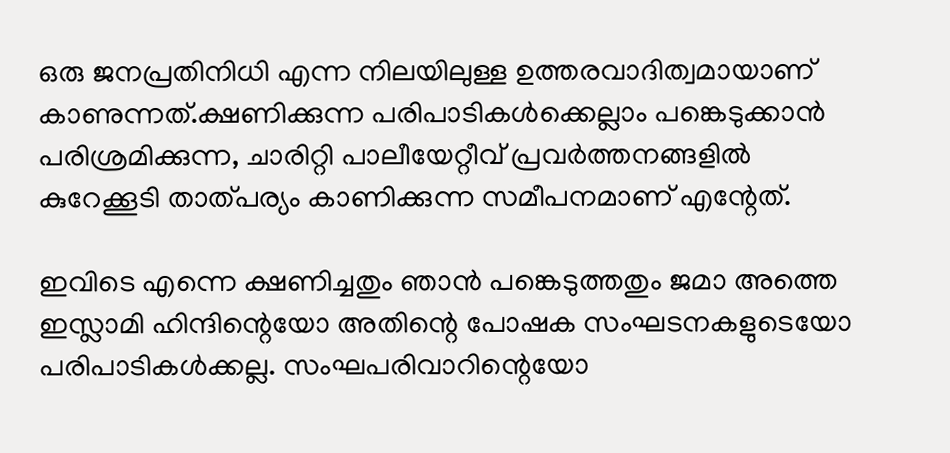ഒരു ജനപ്രതിനിധി എന്ന നിലയിലുള്ള ഉത്തരവാദിത്വമായാണ് കാണുന്നത്.ക്ഷണിക്കുന്ന പരിപാടികള്‍ക്കെല്ലാം പങ്കെടുക്കാന്‍ പരിശ്രമിക്കുന്ന, ചാരിറ്റി പാലീയേറ്റീവ് പ്രവര്‍ത്തനങ്ങളില്‍ കുറേക്കൂടി താത്പര്യം കാണിക്കുന്ന സമീപനമാണ് എന്റേത്.

ഇവിടെ എന്നെ ക്ഷണിച്ചതും ഞാന്‍ പങ്കെടുത്തതും ജമാ അത്തെ ഇസ്ലാമി ഹിന്ദിന്റെയോ അതിന്റെ പോഷക സംഘടനകളുടെയോ പരിപാടികള്‍ക്കല്ല. സംഘപരിവാറിന്റെയോ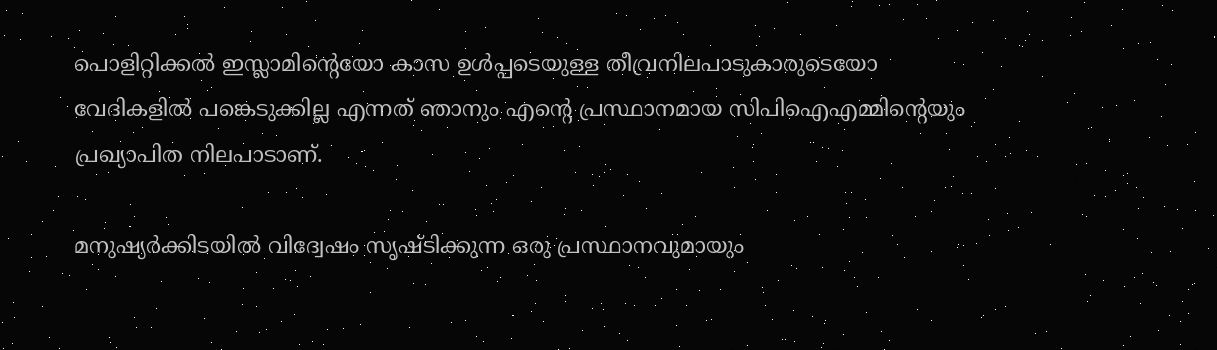പൊളിറ്റിക്കല്‍ ഇസ്ലാമിന്റെയോ കാസ ഉള്‍പ്പടെയുള്ള തീവ്രനിലപാടുകാരുടെയോ വേദികളില്‍ പങ്കെടുക്കില്ല എന്നത് ഞാനും എന്റെ പ്രസ്ഥാനമായ സിപിഐഎമ്മിന്റെയും പ്രഖ്യാപിത നിലപാടാണ്.

മനുഷ്യര്‍ക്കിടയില്‍ വിദ്വേഷം സൃഷ്ടിക്കുന്ന ഒരു പ്രസ്ഥാനവുമായും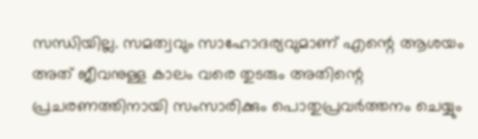സന്ധിയില്ല. സമത്വവും സാഹോദര്യവുമാണ് എന്റെ ആശയം അത് ജീവനുള്ള കാലം വരെ തുടരും അതിന്റെ പ്രചരണത്തിനായി സംസാരിക്കും പൊതുപ്രവര്‍ത്തനം ചെയ്യും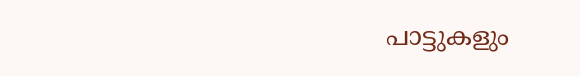പാട്ടുകളും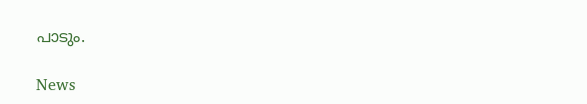പാടും.

News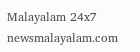Malayalam 24x7
newsmalayalam.com